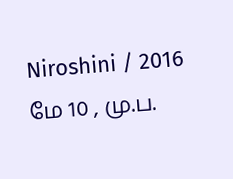Niroshini / 2016 மே 10 , மு.ப.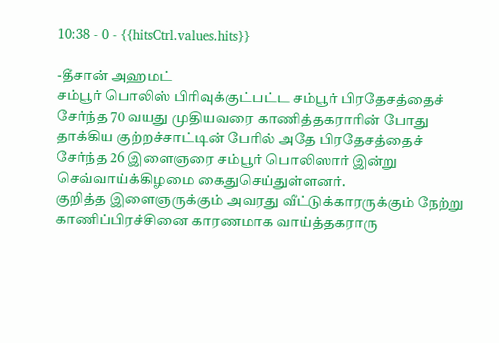10:38 - 0 - {{hitsCtrl.values.hits}}

-தீசான் அஹமட்
சம்பூர் பொலிஸ் பிரிவுக்குட்பட்ட சம்பூர் பிரதேசத்தைச் சேர்ந்த 70 வயது முதியவரை காணித்தகராரின் போது தாக்கிய குற்றச்சாட்டின் பேரில் அதே பிரதேசத்தைச் சேர்ந்த 26 இளைஞரை சம்பூர் பொலிஸார் இன்று செவ்வாய்க்கிழமை கைதுசெய்துள்ளனர்.
குறித்த இளைஞருக்கும் அவரது வீட்டுக்காரருக்கும் நேற்று காணிப்பிரச்சினை காரணமாக வாய்த்தகராரு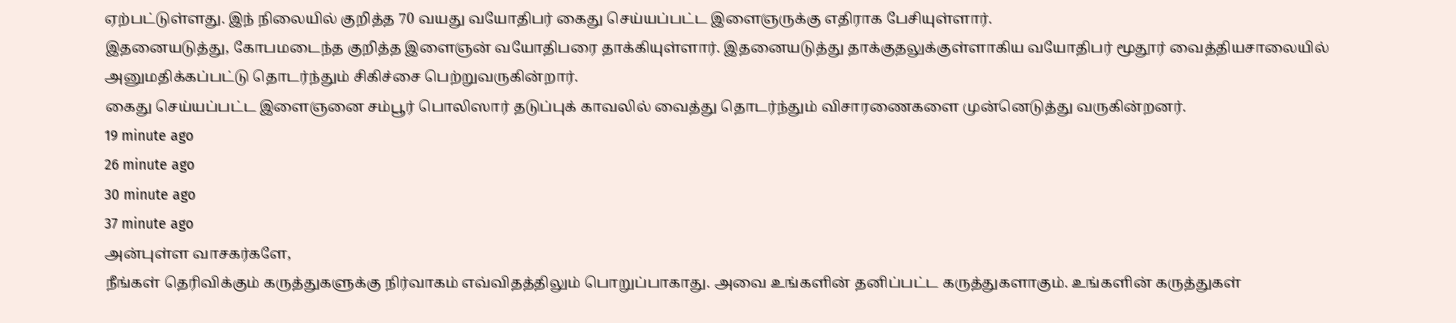ஏற்பட்டுள்ளது. இந் நிலையில் குறித்த 70 வயது வயோதிபர் கைது செய்யப்பட்ட இளைஞருக்கு எதிராக பேசியுள்ளார்.
இதனையடுத்து, கோபமடைந்த குறித்த இளைஞன் வயோதிபரை தாக்கியுள்ளார். இதனையடுத்து தாக்குதலுக்குள்ளாகிய வயோதிபர் மூதூர் வைத்தியசாலையில் அனுமதிக்கப்பட்டு தொடர்ந்தும் சிகிச்சை பெற்றுவருகின்றார்.
கைது செய்யப்பட்ட இளைஞனை சம்பூர் பொலிஸார் தடுப்புக் காவலில் வைத்து தொடர்ந்தும் விசாரணைகளை முன்னெடுத்து வருகின்றனர்.
19 minute ago
26 minute ago
30 minute ago
37 minute ago
அன்புள்ள வாசகர்களே,
நீங்கள் தெரிவிக்கும் கருத்துகளுக்கு நிர்வாகம் எவ்விதத்திலும் பொறுப்பாகாது. அவை உங்களின் தனிப்பட்ட கருத்துகளாகும். உங்களின் கருத்துகள்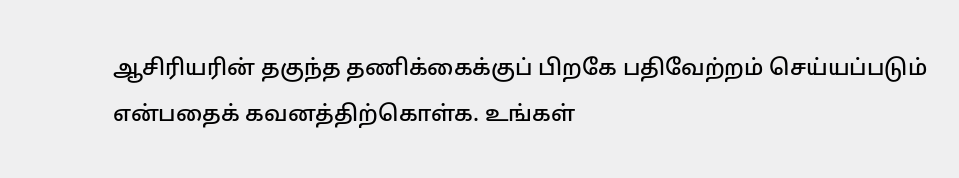ஆசிரியரின் தகுந்த தணிக்கைக்குப் பிறகே பதிவேற்றம் செய்யப்படும் என்பதைக் கவனத்திற்கொள்க. உங்கள்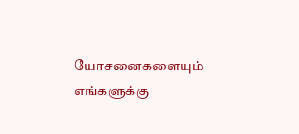யோசனைகளையும் எங்களுக்கு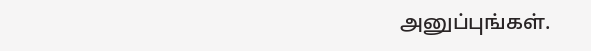அனுப்புங்கள்.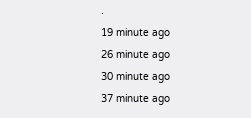.
19 minute ago
26 minute ago
30 minute ago
37 minute ago